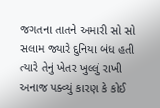જગતના તાતને અમારી સો સો સલામ જ્યારે દુનિયા બંધ હતી ત્યારે તેનું ખેતર ખુલ્લું રાખી અનાજ પક્વ્યું કારણ કે કોઈ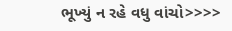ભૂખ્યું ન રહે વધુ વાંચો>>>>